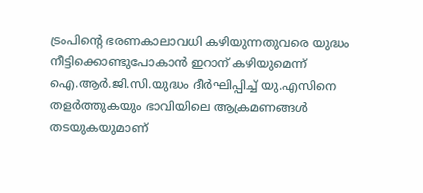ട്രംപിന്റെ ഭരണകാലാവധി കഴിയുന്നതുവരെ യുദ്ധം നീട്ടിക്കൊണ്ടുപോകാൻ ഇറാന് കഴിയുമെന്ന് ഐ.ആർ.ജി.സി.യുദ്ധം ദീർഘിപ്പിച്ച് യു.എസിനെ തളർത്തുകയും ഭാവിയിലെ ആക്രമണങ്ങൾ തടയുകയുമാണ്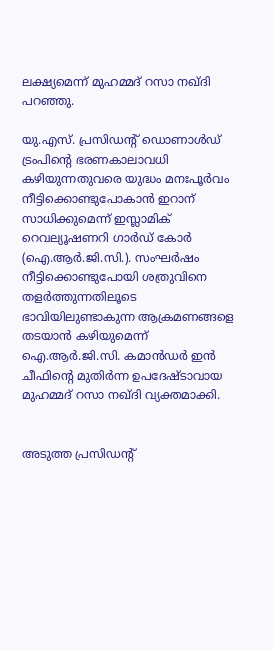ലക്ഷ്യമെന്ന് മുഹമ്മദ് റസാ നഖ്ദി പറഞ്ഞു.

യു.എസ്. പ്രസിഡന്റ് ഡൊണാൾഡ് ട്രംപിൻ്റെ ഭരണകാലാവധി കഴിയുന്നതുവരെ യുദ്ധം മനഃപൂർവം നീട്ടിക്കൊണ്ടുപോകാൻ ഇറാന് സാധിക്കുമെന്ന് ഇസ്ലാമിക് റെവല്യൂഷണറി ഗാർഡ് കോർ (ഐ.ആർ.ജി.സി.). സംഘർഷം നീട്ടിക്കൊണ്ടുപോയി ശത്രുവിനെ തളർത്തുന്നതിലൂടെ ഭാവിയിലുണ്ടാകുന്ന ആക്രമണങ്ങളെ തടയാൻ കഴിയുമെന്ന് ഐ.ആർ.ജി.സി. കമാൻഡർ ഇൻ ചീഫിൻ്റെ മുതിർന്ന ഉപദേഷ്ടാവായ മുഹമ്മദ് റസാ നഖ്ദി വ്യക്തമാക്കി.


അടുത്ത പ്രസിഡന്റ്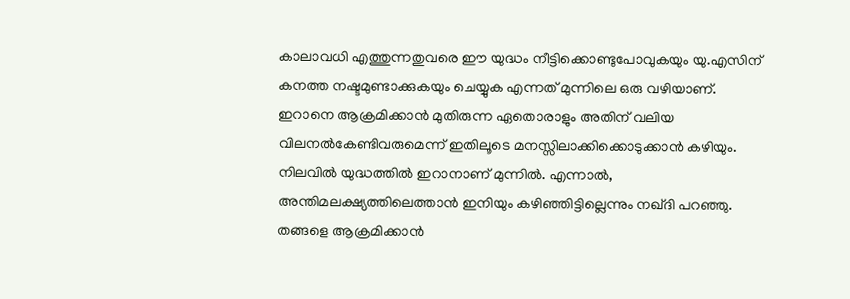കാലാവധി എത്തുന്നതുവരെ ഈ യുദ്ധം നീട്ടിക്കൊണ്ടുപോവുകയും യു.എസിന് കനത്ത നഷ്ടമുണ്ടാക്കുകയും ചെയ്യുക എന്നത് മുന്നിലെ ഒരു വഴിയാണ്. ഇറാനെ ആക്രമിക്കാൻ മുതിരുന്ന ഏതൊരാളും അതിന് വലിയ വിലനൽകേണ്ടിവരുമെന്ന് ഇതിലൂടെ മനസ്സിലാക്കിക്കൊടുക്കാൻ കഴിയും. നിലവിൽ യുദ്ധത്തിൽ ഇറാനാണ് മുന്നിൽ. എന്നാൽ, അന്തിമലക്ഷ്യത്തിലെത്താൻ ഇനിയും കഴിഞ്ഞിട്ടില്ലെന്നും നഖ്‌ദി പറഞ്ഞു.
തങ്ങളെ ആക്രമിക്കാൻ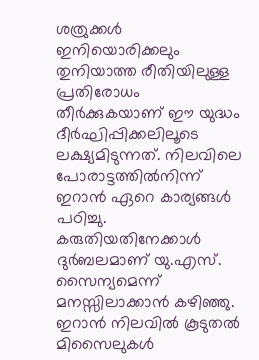ശത്രുക്കൾ ഇനിയൊരിക്കലും തുനിയാത്ത രീതിയിലുള്ള പ്രതിരോധം തീർക്കുകയാണ് ഈ യുദ്ധം ദീർഘിപ്പിക്കലിലൂടെ ലക്ഷ്യമിടുന്നത്. നിലവിലെ പോരാട്ടത്തിൽനിന്ന് ഇറാൻ ഏറെ കാര്യങ്ങൾ പഠിച്ചു. കരുതിയതിനേക്കാൾ ദുർബലമാണ് യു.എസ്. സൈന്യമെന്ന് മനസ്സിലാക്കാൻ കഴിഞ്ഞു. ഇറാൻ നിലവിൽ കൂടുതൽ മിസൈലുകൾ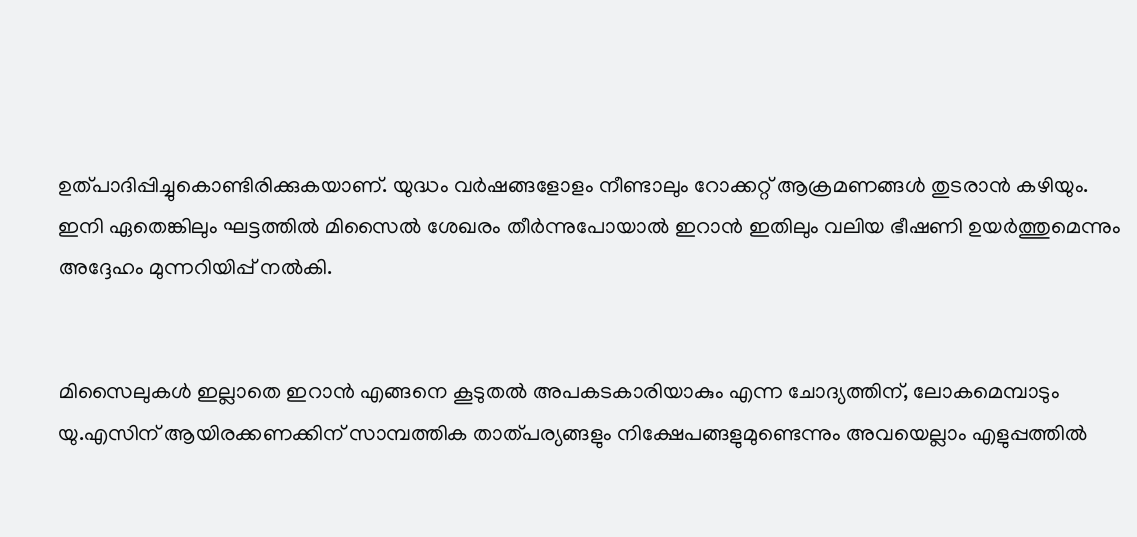ഉത്പാദിപ്പിച്ചുകൊണ്ടിരിക്കുകയാണ്. യുദ്ധം വർഷങ്ങളോളം നീണ്ടാലും റോക്കറ്റ് ആക്രമണങ്ങൾ തുടരാൻ കഴിയും. ഇനി ഏതെങ്കിലും ഘട്ടത്തിൽ മിസൈൽ ശേഖരം തീർന്നുപോയാൽ ഇറാൻ ഇതിലും വലിയ ഭീഷണി ഉയർത്തുമെന്നും അദ്ദേഹം മുന്നറിയിപ്പ് നൽകി.


മിസൈലുകൾ ഇല്ലാതെ ഇറാൻ എങ്ങനെ കൂടുതൽ അപകടകാരിയാകും എന്ന ചോദ്യത്തിന്, ലോകമെമ്പാടും യു.എസിന് ആയിരക്കണക്കിന് സാമ്പത്തിക താത്പര്യങ്ങളും നിക്ഷേപങ്ങളുമുണ്ടെന്നും അവയെല്ലാം എളുപ്പത്തിൽ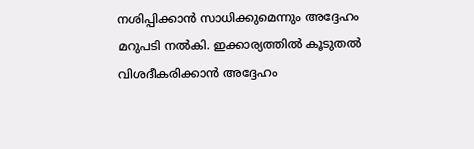നശിപ്പിക്കാൻ സാധിക്കുമെന്നും അദ്ദേഹം മറുപടി നൽകി. ഇക്കാര്യത്തിൽ കൂടുതൽ വിശദീകരിക്കാൻ അദ്ദേഹം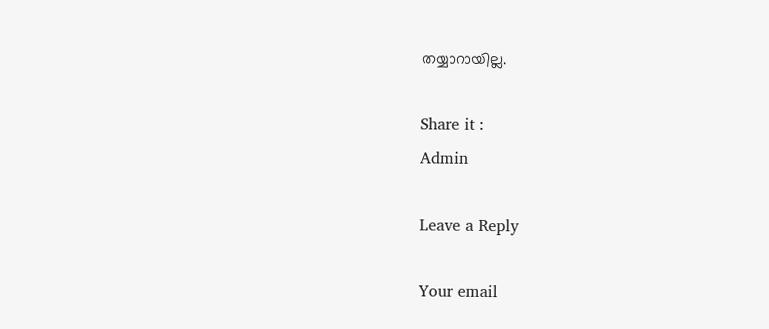തയ്യാറായില്ല.

Share it :
Admin

Leave a Reply

Your email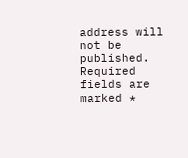address will not be published. Required fields are marked *